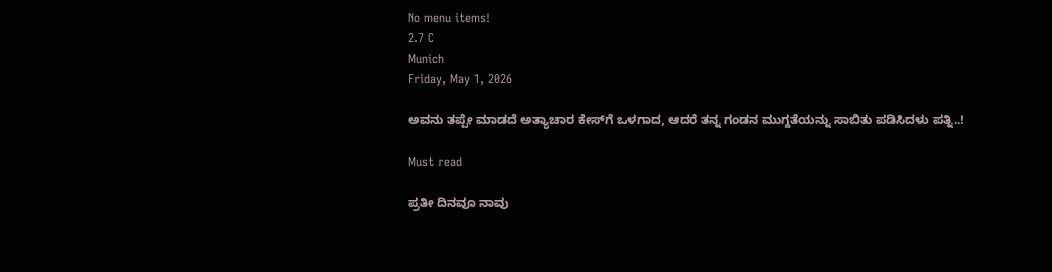No menu items!
2.7 C
Munich
Friday, May 1, 2026

ಅವನು ತಪ್ಪೇ ಮಾಡದೆ ಅತ್ಯಾಚಾರ ಕೇಸ್‍ಗೆ ಒಳಗಾದ, ಆದರೆ ತನ್ನ ಗಂಡನ ಮುಗ್ದತೆಯನ್ನು ಸಾಬಿತು ಪಡಿಸಿದಳು ಪತ್ನಿ..!

Must read

ಪ್ರತೀ ದಿನವೂ ನಾವು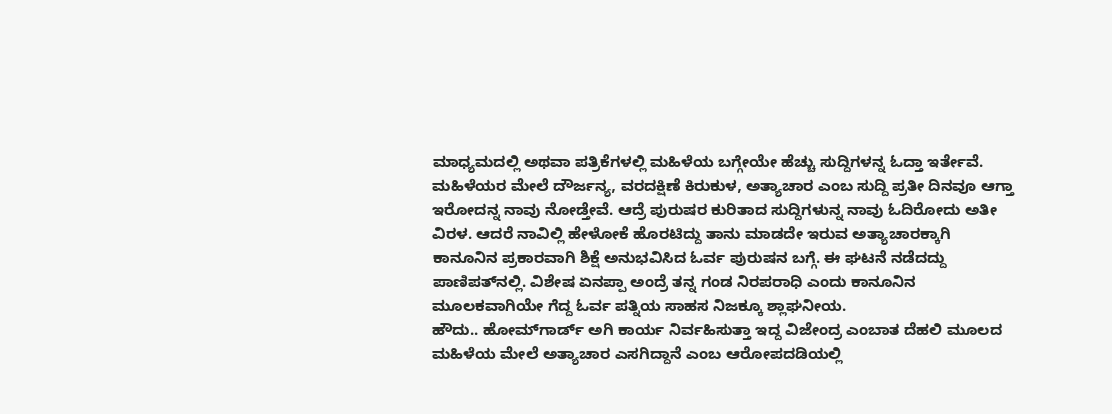ಮಾಧ್ಯಮದಲ್ಲಿ ಅಥವಾ ಪತ್ರಿಕೆಗಳಲ್ಲಿ ಮಹಿಳೆಯ ಬಗ್ಗೇಯೇ ಹೆಚ್ಚು ಸುದ್ದಿಗಳನ್ನ ಓದ್ತಾ ಇರ್ತೇವೆ. ಮಹಿಳೆಯರ ಮೇಲೆ ದೌರ್ಜನ್ಯ, ವರದಕ್ಷಿಣೆ ಕಿರುಕುಳ, ಅತ್ಯಾಚಾರ ಎಂಬ ಸುದ್ದಿ ಪ್ರತೀ ದಿನವೂ ಆಗ್ತಾ ಇರೋದನ್ನ ನಾವು ನೋಡ್ತೇವೆ. ಆದ್ರೆ ಪುರುಷರ ಕುರಿತಾದ ಸುದ್ದಿಗಳುನ್ನ ನಾವು ಓದಿರೋದು ಅತೀ ವಿರಳ. ಆದರೆ ನಾವಿಲ್ಲಿ ಹೇಳೋಕೆ ಹೊರಟಿದ್ದು ತಾನು ಮಾಡದೇ ಇರುವ ಅತ್ಯಾಚಾರಕ್ಕಾಗಿ ಕಾನೂನಿನ ಪ್ರಕಾರವಾಗಿ ಶಿಕ್ಷೆ ಅನುಭವಿಸಿದ ಓರ್ವ ಪುರುಷನ ಬಗ್ಗೆ. ಈ ಘಟನೆ ನಡೆದದ್ದು ಪಾಣಿಪತ್‍ನಲ್ಲಿ. ವಿಶೇಷ ಏನಪ್ಪಾ ಅಂದ್ರೆ ತನ್ನ ಗಂಡ ನಿರಪರಾಧಿ ಎಂದು ಕಾನೂನಿನ ಮೂಲಕವಾಗಿಯೇ ಗೆದ್ದ ಓರ್ವ ಪತ್ನಿಯ ಸಾಹಸ ನಿಜಕ್ಕೂ ಶ್ಲಾಘನೀಯ.
ಹೌದು.. ಹೋಮ್‍ಗಾರ್ಡ್ ಅಗಿ ಕಾರ್ಯ ನಿರ್ವಹಿಸುತ್ತಾ ಇದ್ದ ವಿಜೇಂದ್ರ ಎಂಬಾತ ದೆಹಲಿ ಮೂಲದ ಮಹಿಳೆಯ ಮೇಲೆ ಅತ್ಯಾಚಾರ ಎಸಗಿದ್ದಾನೆ ಎಂಬ ಆರೋಪದಡಿಯಲ್ಲಿ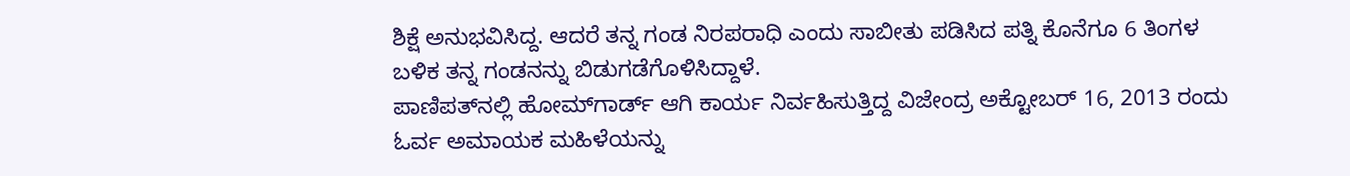ಶಿಕ್ಷೆ ಅನುಭವಿಸಿದ್ದ. ಆದರೆ ತನ್ನ ಗಂಡ ನಿರಪರಾಧಿ ಎಂದು ಸಾಬೀತು ಪಡಿಸಿದ ಪತ್ನಿ ಕೊನೆಗೂ 6 ತಿಂಗಳ ಬಳಿಕ ತನ್ನ ಗಂಡನನ್ನು ಬಿಡುಗಡೆಗೊಳಿಸಿದ್ದಾಳೆ.
ಪಾಣಿಪತ್‍ನಲ್ಲಿ ಹೋಮ್‍ಗಾರ್ಡ್ ಆಗಿ ಕಾರ್ಯ ನಿರ್ವಹಿಸುತ್ತಿದ್ದ ವಿಜೇಂದ್ರ ಅಕ್ಟೋಬರ್ 16, 2013 ರಂದು ಓರ್ವ ಅಮಾಯಕ ಮಹಿಳೆಯನ್ನು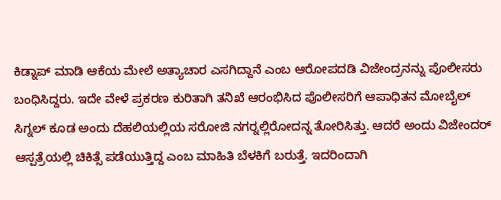ಕಿಡ್ನಾಪ್ ಮಾಡಿ ಆಕೆಯ ಮೇಲೆ ಅತ್ಯಾಚಾರ ಎಸಗಿದ್ದಾನೆ ಎಂಬ ಆರೋಪದಡಿ ವಿಜೇಂದ್ರನನ್ನು ಪೊಲೀಸರು ಬಂಧಿಸಿದ್ದರು. ಇದೇ ವೇಳೆ ಪ್ರಕರಣ ಕುರಿತಾಗಿ ತನಿಖೆ ಆರಂಭಿಸಿದ ಪೊಲೀಸರಿಗೆ ಆಪಾಧಿತನ ಮೋಬೈಲ್ ಸಿಗ್ನಲ್ ಕೂಡ ಅಂದು ದೆಹಲಿಯಲ್ಲಿಯ ಸರೋಜಿ ನಗರ್‍ನಲ್ಲಿರೋದನ್ನ ತೋರಿಸಿತ್ತು. ಆದರೆ ಅಂದು ವಿಜೇಂದರ್ ಆಸ್ಪತ್ರೆಯಲ್ಲಿ ಚಿಕಿತ್ಸೆ ಪಡೆಯುತ್ತಿದ್ದ ಎಂಬ ಮಾಹಿತಿ ಬೆಳಕಿಗೆ ಬರುತ್ತೆ. ಇದರಿಂದಾಗಿ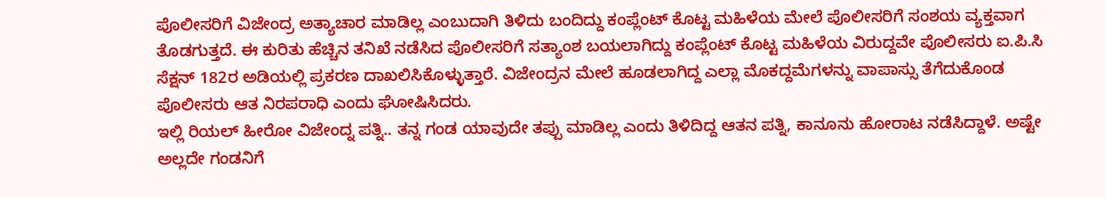ಪೊಲೀಸರಿಗೆ ವಿಜೇಂದ್ರ ಅತ್ಯಾಚಾರ ಮಾಡಿಲ್ಲ ಎಂಬುದಾಗಿ ತಿಳಿದು ಬಂದಿದ್ದು ಕಂಪ್ಲೆಂಟ್ ಕೊಟ್ಟ ಮಹಿಳೆಯ ಮೇಲೆ ಪೊಲೀಸರಿಗೆ ಸಂಶಯ ವ್ಯಕ್ತವಾಗ ತೊಡಗುತ್ತದೆ. ಈ ಕುರಿತು ಹೆಚ್ಚಿನ ತನಿಖೆ ನಡೆಸಿದ ಪೊಲೀಸರಿಗೆ ಸತ್ಯಾಂಶ ಬಯಲಾಗಿದ್ದು ಕಂಪ್ಲೆಂಟ್ ಕೊಟ್ಟ ಮಹಿಳೆಯ ವಿರುದ್ದವೇ ಪೊಲೀಸರು ಐ.ಪಿ.ಸಿ ಸೆಕ್ಷನ್ 182ರ ಅಡಿಯಲ್ಲಿ ಪ್ರಕರಣ ದಾಖಲಿಸಿಕೊಳ್ಳುತ್ತಾರೆ. ವಿಜೇಂದ್ರನ ಮೇಲೆ ಹೂಡಲಾಗಿದ್ದ ಎಲ್ಲಾ ಮೊಕದ್ದಮೆಗಳನ್ನು ವಾಪಾಸ್ಸು ತೆಗೆದುಕೊಂಡ ಪೊಲೀಸರು ಆತ ನಿರಪರಾಧಿ ಎಂದು ಘೋಷಿಸಿದರು.
ಇಲ್ಲಿ ರಿಯಲ್ ಹೀರೋ ವಿಜೇಂದ್ನ ಪತ್ನಿ.. ತನ್ನ ಗಂಡ ಯಾವುದೇ ತಪ್ಪು ಮಾಡಿಲ್ಲ ಎಂದು ತಿಳಿದಿದ್ದ ಆತನ ಪತ್ನಿ, ಕಾನೂನು ಹೋರಾಟ ನಡೆಸಿದ್ದಾಳೆ. ಅಷ್ಟೇ ಅಲ್ಲದೇ ಗಂಡನಿಗೆ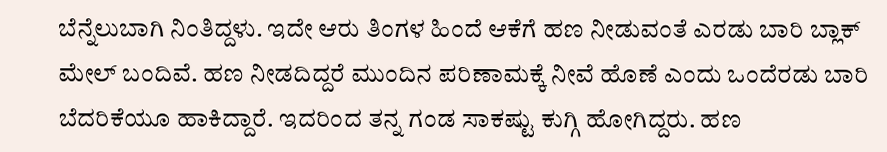ಬೆನ್ನೆಲುಬಾಗಿ ನಿಂತಿದ್ದಳು. ಇದೇ ಆರು ತಿಂಗಳ ಹಿಂದೆ ಆಕೆಗೆ ಹಣ ನೀಡುವಂತೆ ಎರಡು ಬಾರಿ ಬ್ಲಾಕ್ ಮೇಲ್ ಬಂದಿವೆ. ಹಣ ನೀಡದಿದ್ದರೆ ಮುಂದಿನ ಪರಿಣಾಮಕ್ಕೆ ನೀವೆ ಹೊಣೆ ಎಂದು ಒಂದೆರಡು ಬಾರಿ ಬೆದರಿಕೆಯೂ ಹಾಕಿದ್ದಾರೆ. ಇದರಿಂದ ತನ್ನ ಗಂಡ ಸಾಕಷ್ಟು ಕುಗ್ಗಿ ಹೋಗಿದ್ದರು. ಹಣ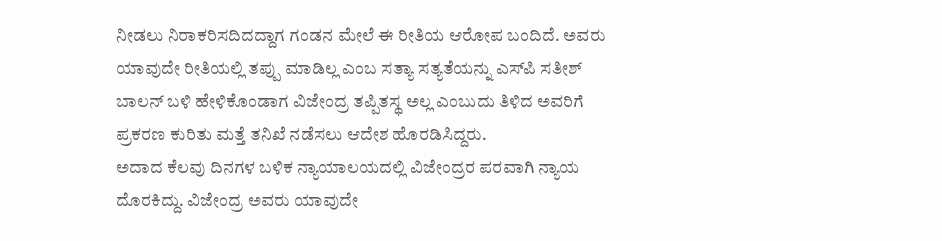ನೀಡಲು ನಿರಾಕರಿಸದಿದದ್ದಾಗ ಗಂಡನ ಮೇಲೆ ಈ ರೀತಿಯ ಆರೋಪ ಬಂದಿದೆ. ಅವರು ಯಾವುದೇ ರೀತಿಯಲ್ಲಿ ತಪ್ಪು ಮಾಡಿಲ್ಲ ಎಂಬ ಸತ್ಯಾ ಸತ್ಯತೆಯನ್ನು ಎಸ್‍ಪಿ ಸತೀಶ್ ಬಾಲನ್ ಬಳಿ ಹೇಳಿಕೊಂಡಾಗ ವಿಜೇಂದ್ರ ತಪ್ಪಿತಸ್ಥ ಅಲ್ಲ ಎಂಬುದು ತಿಳಿದ ಅವರಿಗೆ ಪ್ರಕರಣ ಕುರಿತು ಮತ್ತೆ ತನಿಖೆ ನಡೆಸಲು ಆದೇಶ ಹೊರಡಿಸಿದ್ದರು.
ಅದಾದ ಕೆಲವು ದಿನಗಳ ಬಳಿಕ ನ್ಯಾಯಾಲಯದಲ್ಲಿ ವಿಜೇಂದ್ರರ ಪರವಾಗಿ ನ್ಯಾಯ ದೊರಕಿದ್ದು. ವಿಜೇಂದ್ರ ಅವರು ಯಾವುದೇ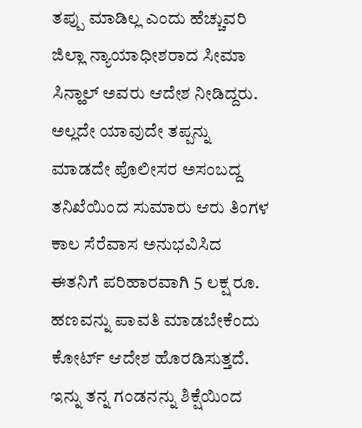ತಪ್ಪು ಮಾಡಿಲ್ಲ ಎಂದು ಹೆಚ್ಚುವರಿ ಜಿಲ್ಲಾ ನ್ಯಾಯಾಧೀಶರಾದ ಸೀಮಾ ಸಿನ್ಹಾಲ್ ಅವರು ಆದೇಶ ನೀಡಿದ್ದರು. ಅಲ್ಲದೇ ಯಾವುದೇ ತಪ್ಪನ್ನು ಮಾಡದೇ ಪೊಲೀಸರ ಅಸಂಬದ್ದ ತನಿಖೆಯಿಂದ ಸುಮಾರು ಆರು ತಿಂಗಳ ಕಾಲ ಸೆರೆವಾಸ ಅನುಭವಿಸಿದ ಈತನಿಗೆ ಪರಿಹಾರವಾಗಿ 5 ಲಕ್ಷ ರೂ. ಹಣವನ್ನು ಪಾವತಿ ಮಾಡಬೇಕೆಂದು ಕೋರ್ಟ್ ಆದೇಶ ಹೊರಡಿಸುತ್ತದೆ.
ಇನ್ನು ತನ್ನ ಗಂಡನನ್ನು ಶಿಕ್ಷೆಯಿಂದ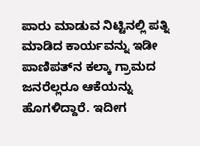ಪಾರು ಮಾಡುವ ನಿಟ್ಟಿನಲ್ಲಿ ಪತ್ನಿ ಮಾಡಿದ ಕಾರ್ಯವನ್ನು ಇಡೀ ಪಾಣಿಪತ್‍ನ ಕಲ್ಕಾ ಗ್ರಾಮದ ಜನರೆಲ್ಲರೂ ಆಕೆಯನ್ನು ಹೊಗಳಿದ್ದಾರೆ. ಇದೀಗ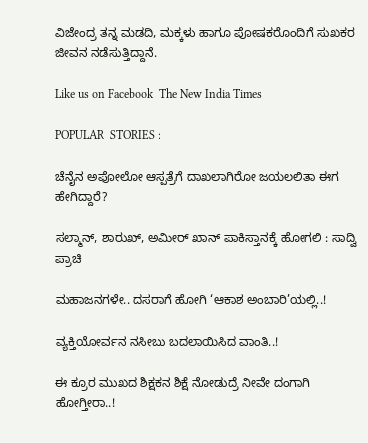ವಿಜೇಂದ್ರ ತನ್ನ ಮಡದಿ, ಮಕ್ಕಳು ಹಾಗೂ ಪೋಷಕರೊಂದಿಗೆ ಸುಖಕರ ಜೀವನ ನಡೆಸುತ್ತಿದ್ದಾನೆ.

Like us on Facebook  The New India Times

POPULAR  STORIES :

ಚೆನೈನ ಅಪೋಲೋ ಆಸ್ಪತ್ರೆಗೆ ದಾಖಲಾಗಿರೋ ಜಯಲಲಿತಾ ಈಗ ಹೇಗಿದ್ದಾರೆ?

ಸಲ್ಮಾನ್, ಶಾರುಖ್, ಅಮೀರ್ ಖಾನ್ ಪಾಕಿಸ್ತಾನಕ್ಕೆ ಹೋಗಲಿ : ಸಾದ್ವಿ ಪ್ರಾಚಿ

ಮಹಾಜನಗಳೇ.. ದಸರಾಗೆ ಹೋಗಿ ‘ಆಕಾಶ ಅಂಬಾರಿ’ಯಲ್ಲಿ..!

ವ್ಯಕ್ತಿಯೋರ್ವನ ನಸೀಬು ಬದಲಾಯಿಸಿದ ವಾಂತಿ..!

ಈ ಕ್ರೂರ ಮುಖದ ಶಿಕ್ಷಕನ ಶಿಕ್ಷೆ ನೋಡುದ್ರೆ ನೀವೇ ದಂಗಾಗಿ ಹೋಗ್ತೀರಾ..!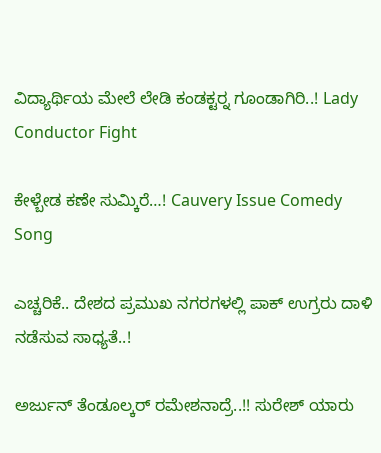ವಿದ್ಯಾರ್ಥಿಯ ಮೇಲೆ ಲೇಡಿ ಕಂಡಕ್ಟರ್‍ನ ಗೂಂಡಾಗಿರಿ..! Lady Conductor Fight

ಕೇಳ್ಬೇಡ ಕಣೇ ಸುಮ್ಕಿರೆ…! Cauvery Issue Comedy Song

ಎಚ್ಚರಿಕೆ.. ದೇಶದ ಪ್ರಮುಖ ನಗರಗಳಲ್ಲಿ ಪಾಕ್ ಉಗ್ರರು ದಾಳಿ ನಡೆಸುವ ಸಾಧ್ಯತೆ..!

ಅರ್ಜುನ್ ತೆಂಡೂಲ್ಕರ್ ರಮೇಶನಾದ್ರೆ..!! ಸುರೇಶ್ ಯಾರು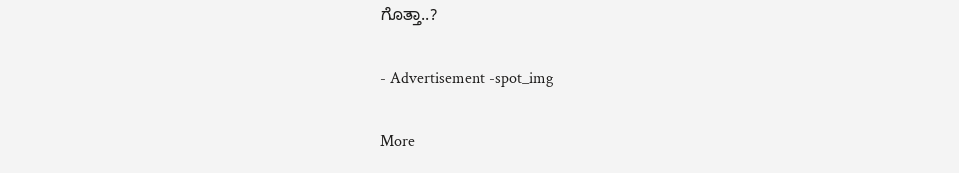ಗೊತ್ತಾ..?

- Advertisement -spot_img

More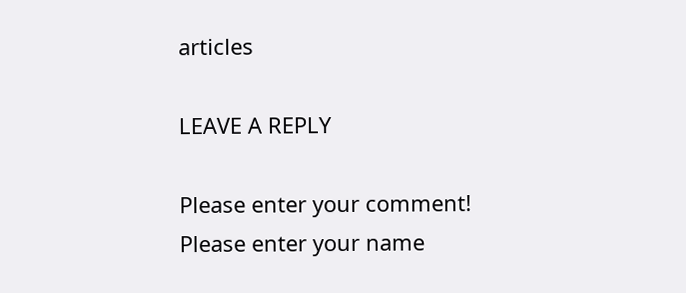articles

LEAVE A REPLY

Please enter your comment!
Please enter your name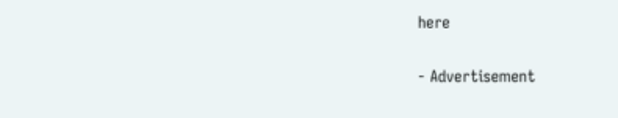here

- Advertisement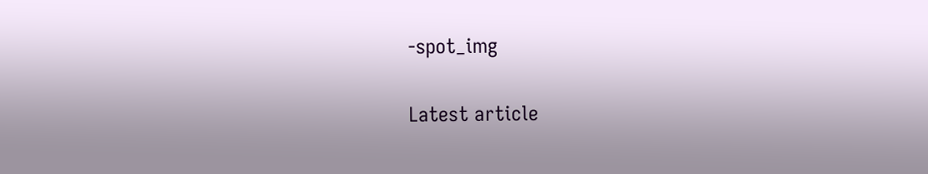-spot_img

Latest article